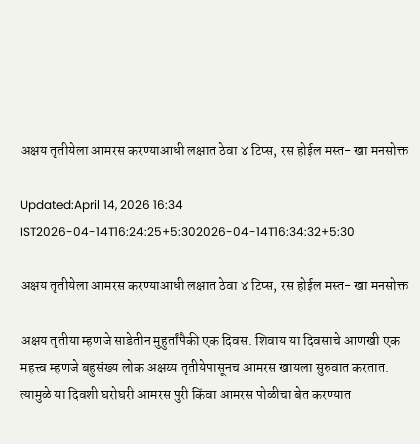अक्षय तृतीयेला आमरस करण्याआधी लक्षात ठेवा ४ टिप्स, रस होईल मस्त- खा मनसोक्त

Updated:April 14, 2026 16:34 IST2026-04-14T16:24:25+5:302026-04-14T16:34:32+5:30

अक्षय तृतीयेला आमरस करण्याआधी लक्षात ठेवा ४ टिप्स, रस होईल मस्त- खा मनसोक्त

अक्षय तृतीया म्हणजे साडेतीन मुहुर्तांपैकी एक दिवस. शिवाय या दिवसाचे आणखी एक महत्त्व म्हणजे बहुसंख्य लोक अक्षय्य तृतीयेपासूनच आमरस खायला सुरुवात करतात. त्यामुळे या दिवशी घरोघरी आमरस पुरी किंवा आमरस पोळीचा बेत करण्यात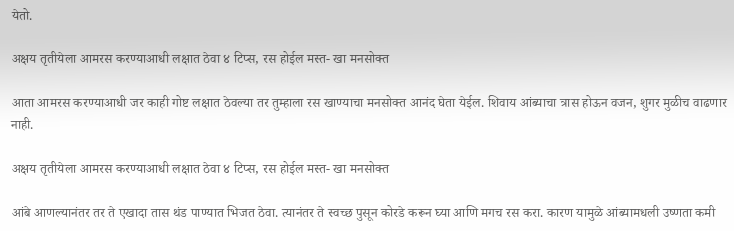येतो.

अक्षय तृतीयेला आमरस करण्याआधी लक्षात ठेवा ४ टिप्स, रस होईल मस्त- खा मनसोक्त

आता आमरस करण्याआधी जर काही गोष्ट लक्षात ठेवल्या तर तुम्हाला रस खाण्याचा मनसोक्त आनंद घेता येईल. शिवाय आंब्याचा त्रास होऊन वजन, शुगर मुळीच वाढणार नाही.

अक्षय तृतीयेला आमरस करण्याआधी लक्षात ठेवा ४ टिप्स, रस होईल मस्त- खा मनसोक्त

आंबे आणल्यानंतर तर ते एखादा तास थंड पाण्यात भिजत ठेवा. त्यानंतर ते स्वच्छ पुसून कोरडे करून घ्या आणि मगच रस करा. कारण यामुळे आंब्यामधली उष्णता कमी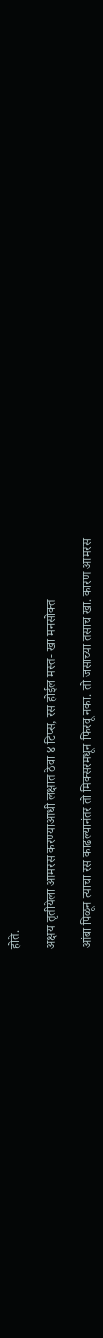होते.

अक्षय तृतीयेला आमरस करण्याआधी लक्षात ठेवा ४ टिप्स, रस होईल मस्त- खा मनसोक्त

आंबा पिळून त्याचा रस काढल्यानंतर तो मिक्सरमधून फिरवू नका. तो जसाच्या तसाच खा. कारण आमरस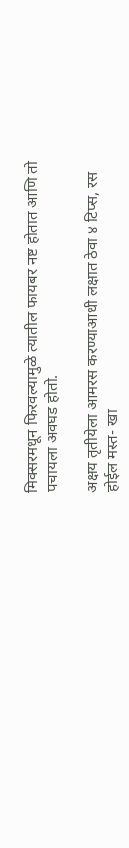मिक्सरमधून फिरवल्यामुळे त्यातील फायबर नष्ट होतात आणि तो पचायला अवघड होतो.

अक्षय तृतीयेला आमरस करण्याआधी लक्षात ठेवा ४ टिप्स, रस होईल मस्त- खा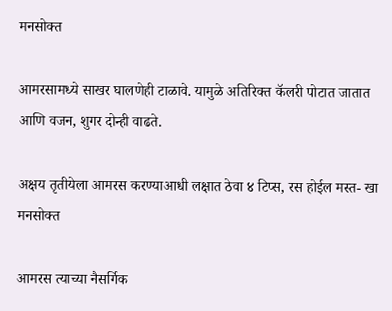मनसोक्त

आमरसामध्ये साखर घालणेही टाळावे. यामुळे अतिरिक्त कॅलरी पोटात जातात आणि वजन, शुगर दोन्ही वाढते.

अक्षय तृतीयेला आमरस करण्याआधी लक्षात ठेवा ४ टिप्स, रस होईल मस्त- खा मनसोक्त

आमरस त्याच्या नैसर्गिक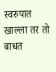स्वरुपात खाल्ला तर तो बाधत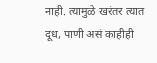नाही. त्यामुळे खरंतर त्यात दूध, पाणी असं काहीही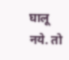घालू नये. तो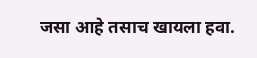जसा आहे तसाच खायला हवा.